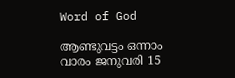Word of God

ആണ്ടുവട്ടം ഒന്നാം വാരം ജനുവരി 15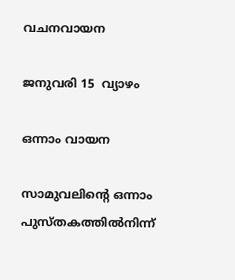വചനവായന

ജനുവരി 15  വ്യാഴം

ഒന്നാം വായന

സാമുവലിന്റെ ഒന്നാം പുസ്‌തകത്തിൽനിന്ന്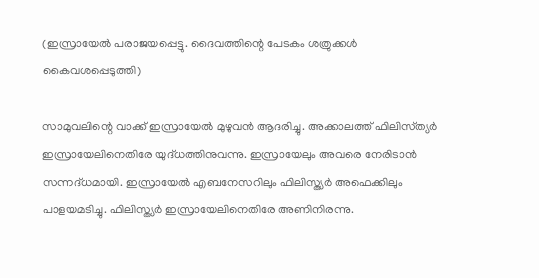(ഇസ്രായേൽ പരാജയപ്പെട്ടു. ദൈവത്തിന്റെ പേടകം ശത്രുക്കൾ കൈവശപ്പെടുത്തി)

സാമുവലിന്റെ വാക്ക് ഇസ്രായേൽ മുഴുവൻ ആദരിച്ചു. അക്കാലത്ത് ഫിലിസ്‌ത്യർ ഇസ്രായേലിനെതിരേ യുദ്‌ധത്തിനുവന്നു. ഇസ്രായേലും അവരെ നേരിടാൻ സന്നദ്‌ധമായി. ഇസ്രായേൽ എബനേസറിലും ഫിലിസ്ത്യർ അഫെക്കിലും പാളയമടിച്ചു. ഫിലിസ്ത്യർ ഇസ്രായേലിനെതിരേ അണിനിരന്നു.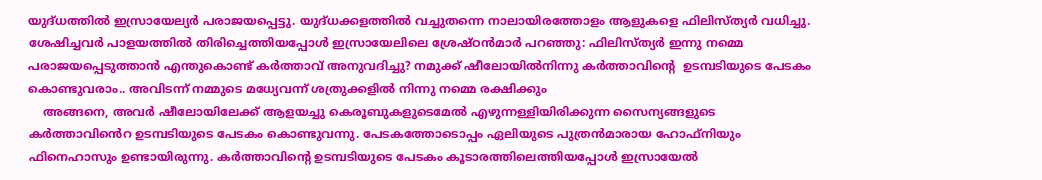യുദ്‌ധത്തിൽ ഇസ്രായേല്യർ പരാജയപ്പെട്ടു. യുദ്‌ധക്കളത്തിൽ വച്ചുതന്നെ നാലായിരത്തോളം ആളുകളെ ഫിലിസ്ത്യർ വധിച്ചു. ശേഷിച്ചവർ പാളയത്തിൽ തിരിച്ചെത്തിയപ്പോൾ ഇസ്രായേലിലെ ശ്രേഷ്ഠൻമാർ പറഞ്ഞു: ഫിലിസ്ത്യർ ഇന്നു നമ്മെ പരാജയപ്പെടുത്താൻ എന്തുകൊണ്ട് കർത്താവ് അനുവദിച്ചു? നമുക്ക് ഷീലോയിൽനിന്നു കർത്താവിന്റെ  ഉടമ്പടിയുടെ പേടകം കൊണ്ടുവരാം.. അവിടന്ന് നമ്മുടെ മധ്യേവന്ന് ശത്രുക്കളിൽ നിന്നു നമ്മെ രക്ഷിക്കും
    അങ്ങനെ, അവർ ഷീലോയിലേക്ക് ആളയച്ചു കെരൂബുകളുടെമേൽ എഴുന്നള്ളിയിരിക്കുന്ന സൈന്യങ്ങളുടെ കർത്താവിൻെറ ഉടമ്പടിയുടെ പേടകം കൊണ്ടുവന്നു. പേടകത്തോടൊപ്പം ഏലിയുടെ പുത്രൻമാരായ ഹോഫ്‌നിയും ഫിനെഹാസും ഉണ്ടായിരുന്നു. കർത്താവിന്റെ ഉടമ്പടിയുടെ പേടകം കൂടാരത്തിലെത്തിയപ്പോൾ ഇസ്രായേൽ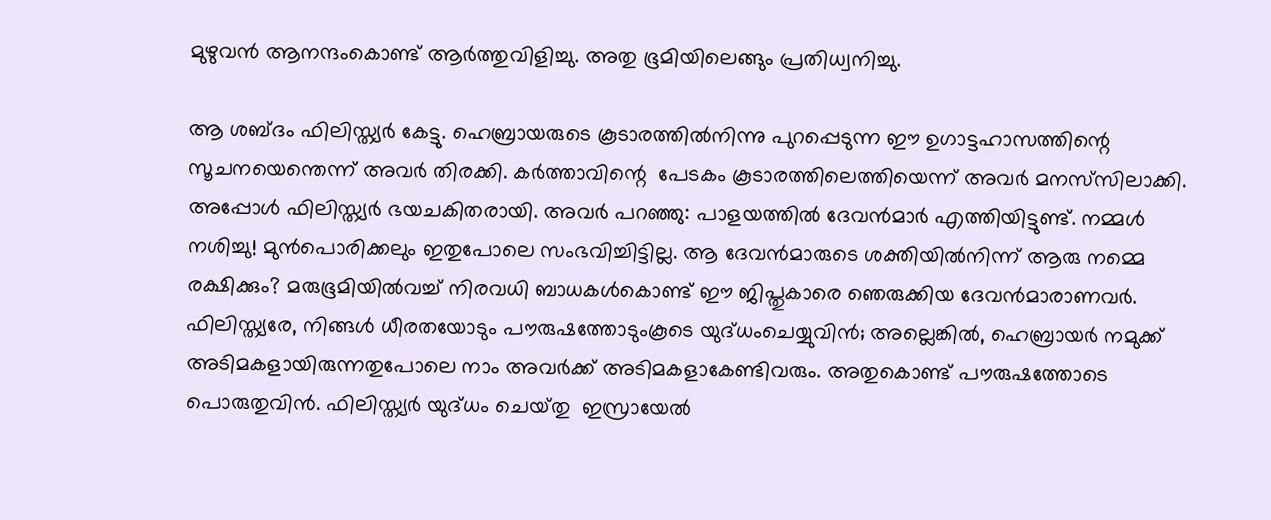മുഴുവൻ ആനന്ദംകൊണ്ട് ആർത്തുവിളിച്ചു. അതു ഭൂമിയിലെങ്ങും പ്രതിധ്വനിച്ചു.

ആ ശബ്ദം ഫിലിസ്ത്യർ കേട്ടു. ഹെബ്രായരുടെ കൂടാരത്തിൽനിന്നു പുറപ്പെടുന്ന ഈ ഉഗാട്ടഹാസത്തിന്റെ സൂചനയെന്തെന്ന് അവർ തിരക്കി. കർത്താവിന്റെ  പേടകം കൂടാരത്തിലെത്തിയെന്ന് അവർ മനസ്‌സിലാക്കി. അപ്പോൾ ഫിലിസ്ത്യർ ഭയചകിതരായി. അവർ പറഞ്ഞു: പാളയത്തിൽ ദേവൻമാർ എത്തിയിട്ടുണ്ട്. നമ്മൾ നശിച്ചു! മുൻപൊരിക്കലും ഇതുപോലെ സംഭവിച്ചിട്ടില്ല. ആ ദേവൻമാരുടെ ശക്തിയിൽനിന്ന് ആരു നമ്മെ രക്ഷിക്കും? മരുഭൂമിയിൽവച്ച് നിരവധി ബാധകൾകൊണ്ട് ഈ ജിപ്തുകാരെ ഞെരുക്കിയ ദേവൻമാരാണവർ. ഫിലിസ്ത്യരേ, നിങ്ങൾ ധീരതയോടും പൗരുഷത്തോടുംകൂടെ യുദ്‌ധംചെയ്യുവിൻ; അല്ലെങ്കിൽ, ഹെബ്രായർ നമുക്ക് അടിമകളായിരുന്നതുപോലെ നാം അവർക്ക് അടിമകളാകേണ്ടിവരും. അതുകൊണ്ട് പൗരുഷത്തോടെ പൊരുതുവിൻ. ഫിലിസ്ത്യർ യുദ്‌ധം ചെയ്‌തു  ഇസ്രായേൽ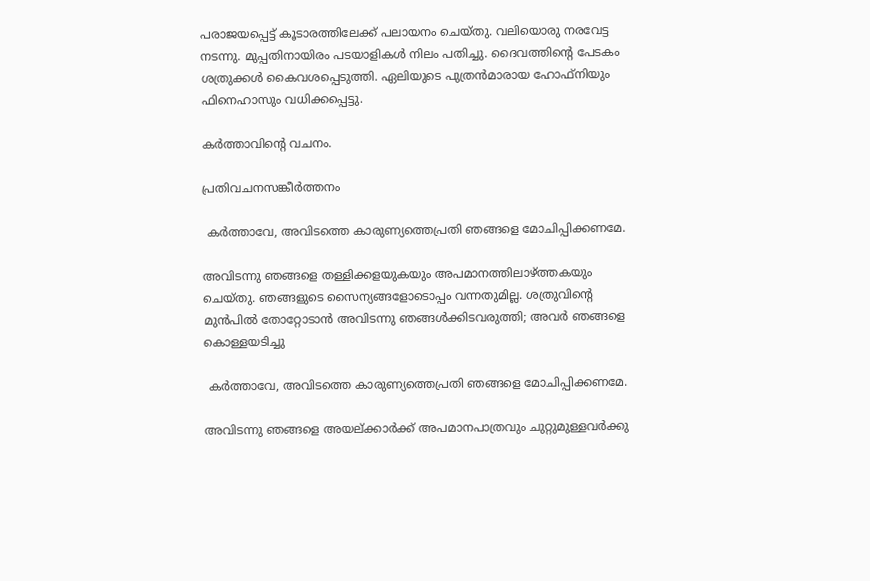പരാജയപ്പെട്ട് കൂടാരത്തിലേക്ക് പലായനം ചെയ്തു. വലിയൊരു നരവേട്ട നടന്നു. മുപ്പതിനായിരം പടയാളികൾ നിലം പതിച്ചു. ദൈവത്തിൻ്റെ പേടകം ശത്രുക്കൾ കൈവശപ്പെടുത്തി. ഏലിയുടെ പുത്രൻമാരായ ഹോഫ്നിയും ഫിനെഹാസും വധിക്കപ്പെട്ടു.

കർത്താവിന്റെ വചനം.

പ്രതിവചനസങ്കീർത്തനം

 കർത്താവേ, അവിടത്തെ കാരുണ്യത്തെപ്രതി ഞങ്ങളെ മോചിപ്പിക്കണമേ.

അവിടന്നു ഞങ്ങളെ തള്ളിക്കളയുകയും അപമാനത്തിലാഴ്ത്തകയും ചെയ്തു. ഞങ്ങളുടെ സൈന്യങ്ങളോടൊപ്പം വന്നതുമില്ല. ശത്രുവിൻ്റെ മുൻപിൽ തോറ്റോടാൻ അവിടന്നു ഞങ്ങൾക്കിടവരുത്തി; അവർ ഞങ്ങളെ കൊള്ളയടിച്ചു

 കർത്താവേ, അവിടത്തെ കാരുണ്യത്തെപ്രതി ഞങ്ങളെ മോചിപ്പിക്കണമേ.

അവിടന്നു ഞങ്ങളെ അയല്ക്കാർക്ക് അപമാനപാത്രവും ചുറ്റുമുള്ളവർക്കു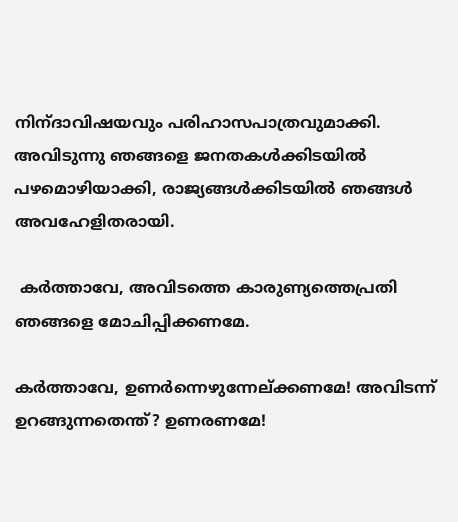നിന്‌ദാവിഷയവും പരിഹാസപാത്രവുമാക്കി. അവിടുന്നു ഞങ്ങളെ ജനതകൾക്കിടയിൽ പഴമൊഴിയാക്കി, രാജ്യങ്ങൾക്കിടയിൽ ഞങ്ങൾ അവഹേളിതരായി.

 കർത്താവേ, അവിടത്തെ കാരുണ്യത്തെപ്രതി ഞങ്ങളെ മോചിപ്പിക്കണമേ.

കർത്താവേ, ഉണർന്നെഴുന്നേല്ക്കണമേ! അവിടന്ന് ഉറങ്ങുന്നതെന്ത്? ഉണരണമേ!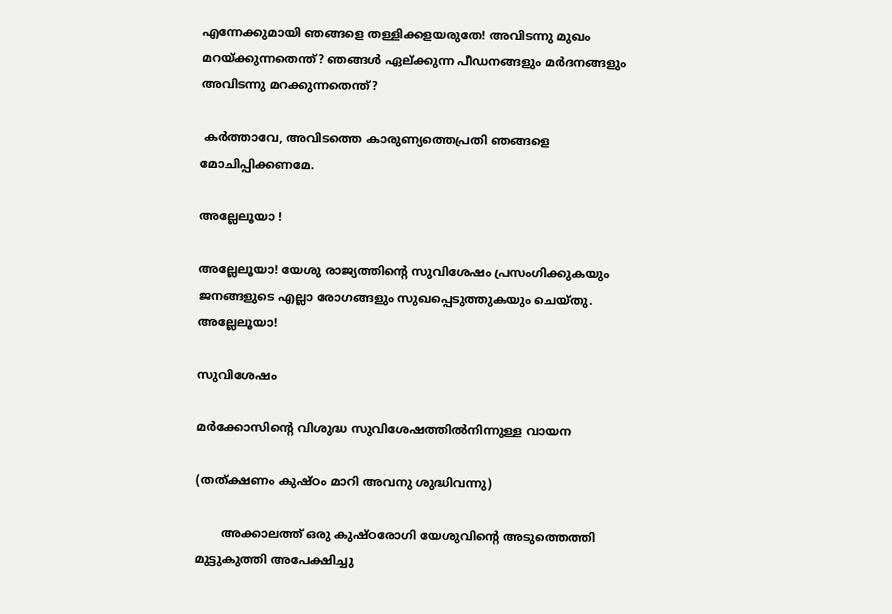എന്നേക്കുമായി ഞങ്ങളെ തള്ളിക്കളയരുതേ! അവിടന്നു മുഖം മറയ്ക്കുന്നതെന്ത്? ഞങ്ങൾ ഏല്ക്കുന്ന പീഡനങ്ങളും മർദനങ്ങളും അവിടന്നു മറക്കുന്നതെന്ത്?

 കർത്താവേ, അവിടത്തെ കാരുണ്യത്തെപ്രതി ഞങ്ങളെ മോചിപ്പിക്കണമേ.

അല്ലേലൂയാ !

അല്ലേലൂയാ! യേശു രാജ്യത്തിൻ്റെ സുവിശേഷം പ്രസംഗിക്കുകയും ജനങ്ങളുടെ എല്ലാ രോഗങ്ങളും സുഖപ്പെടുത്തുകയും ചെയ്‌തു. അല്ലേലൂയാ!

സുവിശേഷം

മർക്കോസിന്റെ വിശുദ്ധ സുവിശേഷത്തിൽനിന്നുള്ള വായന

(തത്ക്ഷണം കുഷ്‌ഠം മാറി അവനു ശുദ്ധിവന്നു)

       അക്കാലത്ത് ഒരു കുഷ്‌ഠരോഗി യേശുവിന്റെ അടുത്തെത്തി മുട്ടുകുത്തി അപേക്ഷിച്ചു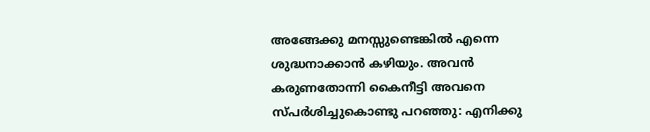അങ്ങേക്കു മനസ്സുണ്ടെങ്കിൽ എന്നെ ശുദ്ധനാക്കാൻ കഴിയും. അവൻ കരുണതോന്നി കൈനീട്ടി അവനെ സ്പ‌ർശിച്ചുകൊണ്ടു പറഞ്ഞു: എനിക്കു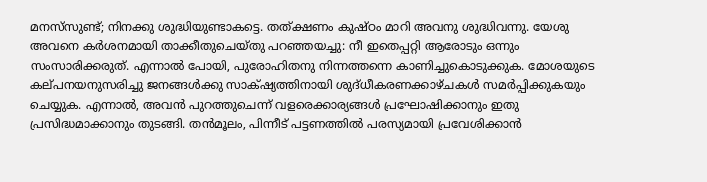മനസ്‌സുണ്ട്; നിനക്കു ശുദ്ധിയുണ്ടാകട്ടെ. തത്ക്ഷണം കുഷ്‌ഠം മാറി അവനു ശുദ്ധിവന്നു. യേശു അവനെ കർശനമായി താക്കീതുചെയ്തു പറഞ്ഞയച്ചു: നീ ഇതെപ്പറ്റി ആരോടും ഒന്നും സംസാരിക്കരുത്. എന്നാൽ പോയി, പുരോഹിതനു നിന്നത്തന്നെ കാണിച്ചുകൊടുക്കുക. മോശയുടെ കല്‌പനയനുസരിച്ചു ജനങ്ങൾക്കു സാക്‌ഷ്യത്തിനായി ശുദ്‌ധീകരണക്കാഴ്‌ചകൾ സമർപ്പിക്കുകയും ചെയ്യുക. എന്നാൽ, അവൻ പുറത്തുചെന്ന് വളരെക്കാര്യങ്ങൾ പ്രഘോഷിക്കാനും ഇതു പ്രസിദ്ധമാക്കാനും തുടങ്ങി. തൻമൂലം, പിന്നീട് പട്ടണത്തിൽ പരസ്യമായി പ്രവേശിക്കാൻ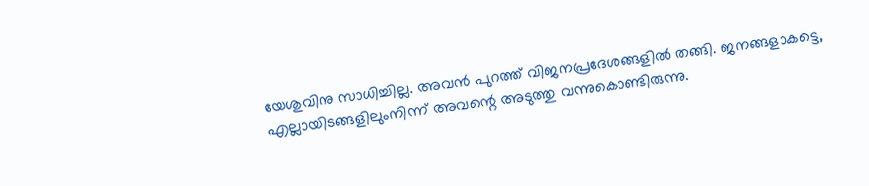യേശുവിനു സാധിച്ചില്ല. അവൻ പുറത്ത് വിജനപ്രദേശങ്ങളിൽ തങ്ങി. ജനങ്ങളാകട്ടെ, എല്ലായിടങ്ങളിലുംനിന്ന് അവന്റെ അടുത്തു വന്നുകൊണ്ടിരുന്നു.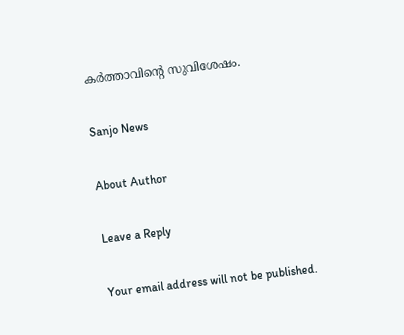കർത്താവിന്റെ സുവിശേഷം.

Sanjo News

About Author

Leave a Reply

Your email address will not be published.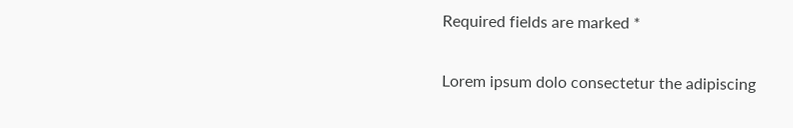Required fields are marked *

Lorem ipsum dolo consectetur the adipiscing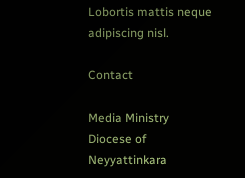Lobortis mattis neque adipiscing nisl.

Contact

Media Ministry
Diocese of Neyyattinkara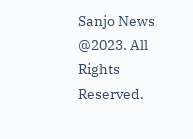Sanjo News @2023. All Rights Reserved.